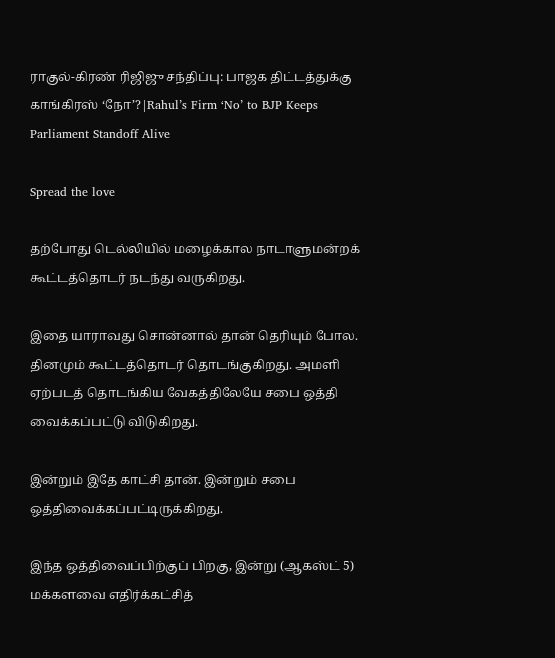ராகுல்-கிரண் ரிஜிஜு சந்திப்பு: பாஜக திட்டத்துக்கு காங்கிரஸ் ‘நோ’?|Rahul’s Firm ‘No’ to BJP Keeps Parliament Standoff Alive

Spread the love

தற்போது டெல்லியில் மழைக்கால நாடாளுமன்றக் கூட்டத்தொடர் நடந்து வருகிறது.

இதை யாராவது சொன்னால் தான் தெரியும் போல. தினமும் கூட்டத்தொடர் தொடங்குகிறது. அமளி ஏற்படத் தொடங்கிய வேகத்திலேயே சபை ஒத்தி வைக்கப்பட்டு விடுகிறது.

இன்றும் இதே காட்சி தான். இன்றும் சபை ஒத்திவைக்கப்பட்டிருக்கிறது.

இந்த ஒத்திவைப்பிற்குப் பிறகு, இன்று (ஆகஸ்ட் 5) மக்களவை எதிர்க்கட்சித்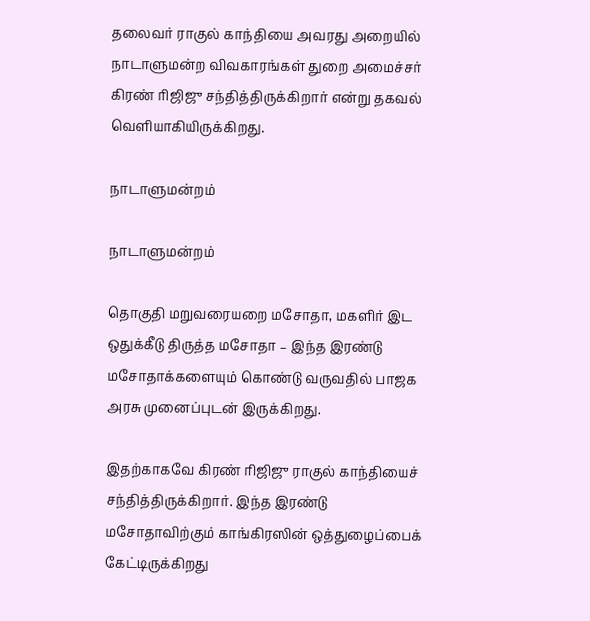தலைவர் ராகுல் காந்தியை அவரது அறையில் நாடாளுமன்ற விவகாரங்கள் துறை அமைச்சர் கிரண் ரிஜிஜு சந்தித்திருக்கிறார் என்று தகவல் வெளியாகியிருக்கிறது.

நாடாளுமன்றம்

நாடாளுமன்றம்

தொகுதி மறுவரையறை மசோதா, மகளிர் இட ஒதுக்கீடு திருத்த மசோதா – இந்த இரண்டு மசோதாக்களையும் கொண்டு வருவதில் பாஜக அரசு முனைப்புடன் இருக்கிறது.

இதற்காகவே கிரண் ரிஜிஜு ராகுல் காந்தியைச் சந்தித்திருக்கிறார். இந்த இரண்டு மசோதாவிற்கும் காங்கிரஸின் ஒத்துழைப்பைக் கேட்டிருக்கிறது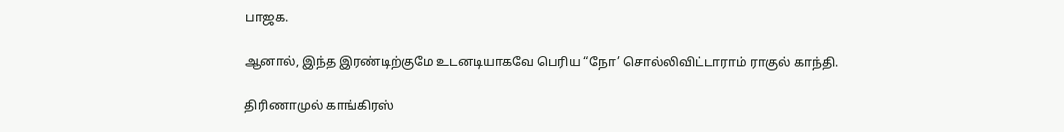பாஜக.

ஆனால், இந்த இரண்டிற்குமே உடனடியாகவே பெரிய “நோ’ சொல்லிவிட்டாராம் ராகுல் காந்தி.

திரிணாமுல் காங்கிரஸ்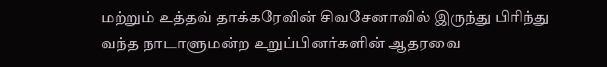மற்றும் உத்தவ் தாக்கரேவின் சிவசேனாவில் இருந்து பிரிந்து வந்த நாடாளுமன்ற உறுப்பினர்களின் ஆதரவை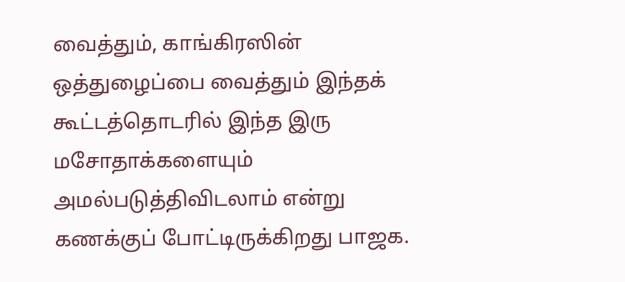வைத்தும், காங்கிரஸின் ஒத்துழைப்பை வைத்தும் இந்தக் கூட்டத்தொடரில் இந்த இரு மசோதாக்களையும் அமல்படுத்திவிடலாம் என்று கணக்குப் போட்டிருக்கிறது பாஜக.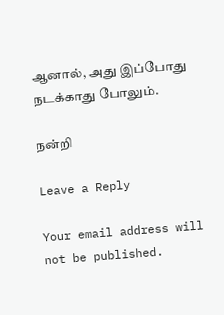ஆனால், அது இப்போது நடக்காது போலும்.

நன்றி

Leave a Reply

Your email address will not be published.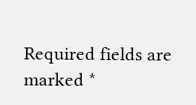Required fields are marked *